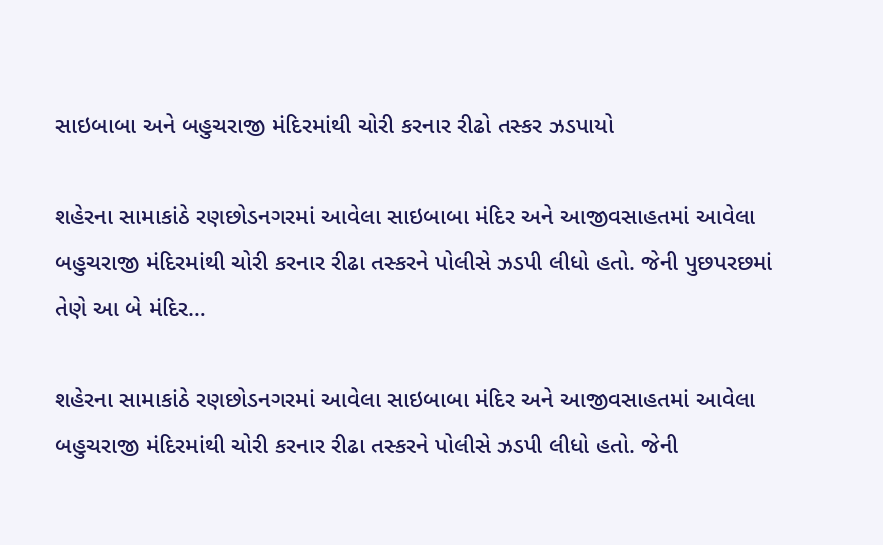સાઇબાબા અને બહુચરાજી મંદિરમાંથી ચોરી કરનાર રીઢો તસ્કર ઝડપાયો

શહેરના સામાકાંઠે રણછોડનગરમાં આવેલા સાઇબાબા મંદિર અને આજીવસાહતમાં આવેલા બહુચરાજી મંદિરમાંથી ચોરી કરનાર રીઢા તસ્કરને પોલીસે ઝડપી લીધો હતો. જેની પુછપરછમાં તેણે આ બે મંદિર…

શહેરના સામાકાંઠે રણછોડનગરમાં આવેલા સાઇબાબા મંદિર અને આજીવસાહતમાં આવેલા બહુચરાજી મંદિરમાંથી ચોરી કરનાર રીઢા તસ્કરને પોલીસે ઝડપી લીધો હતો. જેની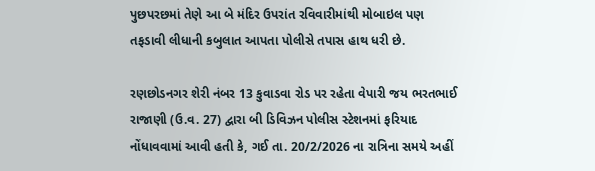પુછપરછમાં તેણે આ બે મંદિર ઉપરાંત રવિવારીમાંથી મોબાઇલ પણ તફડાવી લીધાની કબુલાત આપતા પોલીસે તપાસ હાથ ધરી છે.

રણછોડનગર શેરી નંબર 13 કુવાડવા રોડ પર રહેતા વેપારી જય ભરતભાઈ રાજાણી (ઉ.વ. 27) દ્વારા બી ડિવિઝન પોલીસ સ્ટેશનમાં ફરિયાદ નોંધાવવામાં આવી હતી કે, ગઈ તા. 20/2/2026 ના રાત્રિના સમયે અહીં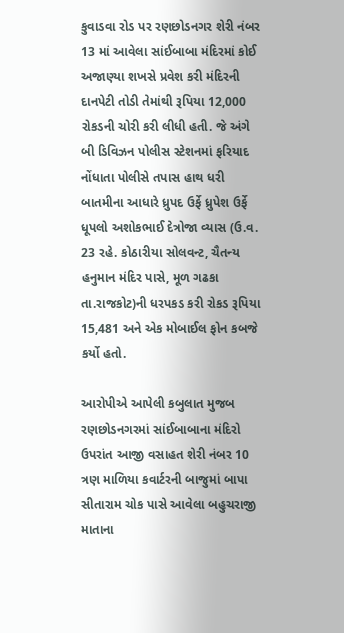કુવાડવા રોડ પર રણછોડનગર શેરી નંબર 13 માં આવેલા સાંઈબાબા મંદિરમાં કોઈ અજાણ્યા શખસે પ્રવેશ કરી મંદિરની દાનપેટી તોડી તેમાંથી રૂપિયા 12,000 રોકડની ચોરી કરી લીધી હતી. જે અંગે બી ડિવિઝન પોલીસ સ્ટેશનમાં ફરિયાદ નોંધાતા પોલીસે તપાસ હાથ ધરી બાતમીના આધારે ધ્રુપદ ઉર્ફે ધ્રુપેશ ઉર્ફે ધૂપલો અશોકભાઈ દેત્રોજા વ્યાસ (ઉ.વ. 23 રહે. કોઠારીયા સોલવન્ટ, ચૈતન્ય હનુમાન મંદિર પાસે, મૂળ ગઢકા તા.રાજકોટ)ની ધરપકડ કરી રોકડ રૂપિયા 15,481 અને એક મોબાઈલ ફોન કબજે કર્યો હતો.

આરોપીએ આપેલી કબુલાત મુજબ રણછોડનગરમાં સાંઈબાબાના મંદિરો ઉપરાંત આજી વસાહત શેરી નંબર 10 ત્રણ માળિયા કવાર્ટરની બાજુમાં બાપા સીતારામ ચોક પાસે આવેલા બહુચરાજી માતાના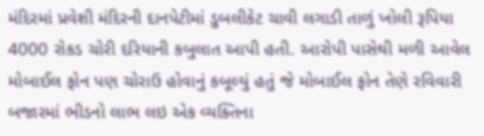મંદિરમાં પ્રવેશી મંદિરની દાનપેટીમાં ડુબલીકેટ ચાવી લગાડી તાળું ખોલી રૂપિયા 4000 રોકડ ચોરી દરિયાની કબુલાત આપી હતી. આરોપી પાસેથી મળી આવેલ મોબાઈલ ફોન પણ ચોરાઉ હોવાનું કબૂલ્યું હતું જે મોબાઈલ ફોન તેણે રવિવારી બજારમાં ભીડનો લાભ લઇ એક વ્યક્તિના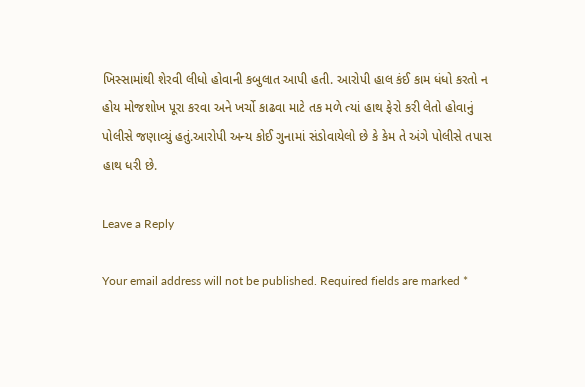ખિસ્સામાંથી શેરવી લીધો હોવાની કબુલાત આપી હતી. આરોપી હાલ કંઈ કામ ધંધો કરતો ન હોય મોજશોખ પૂરા કરવા અને ખર્ચો કાઢવા માટે તક મળે ત્યાં હાથ ફેરો કરી લેતો હોવાનું પોલીસે જણાવ્યું હતું.આરોપી અન્ય કોઈ ગુનામાં સંડોવાયેલો છે કે કેમ તે અંગે પોલીસે તપાસ હાથ ધરી છે.

Leave a Reply

Your email address will not be published. Required fields are marked *